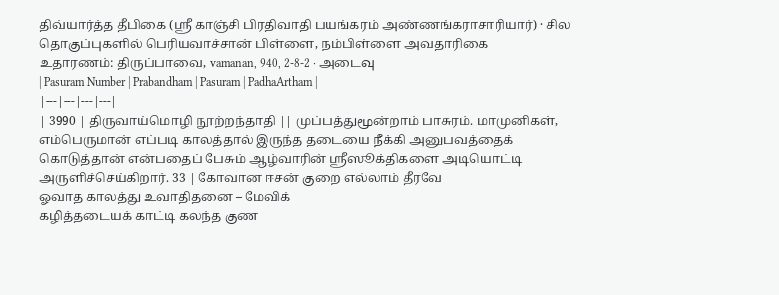திவ்யார்த்த தீபிகை (ஸ்ரீ காஞ்சி பிரதிவாதி பயங்கரம் அண்ணங்கராசாரியார்) · சில தொகுப்புகளில் பெரியவாச்சான் பிள்ளை, நம்பிள்ளை அவதாரிகை
உதாரணம்: திருப்பாவை, vamanan, 940, 2-8-2 · அடைவு
| Pasuram Number | Prabandham | Pasuram | PadhaArtham |
|---|---|---|---|
| 3990 | திருவாய்மொழி நூற்றந்தாதி || முப்பத்துமூன்றாம் பாசுரம். மாமுனிகள், எம்பெருமான் எப்படி காலத்தால் இருந்த தடையை நீக்கி அனுபவத்தைக் கொடுத்தான் என்பதைப் பேசும் ஆழ்வாரின் ஸ்ரீஸூக்திகளை அடியொட்டி அருளிச்செய்கிறார். 33 | கோவான ஈசன் குறை எல்லாம் தீரவே
ஓவாத காலத்து உவாதிதனை – மேவிக்
கழித்தடையக் காட்டி கலந்த குண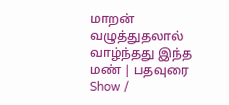மாறன்
வழுத்துதலால் வாழ்ந்தது இந்த மண் | பதவுரை Show /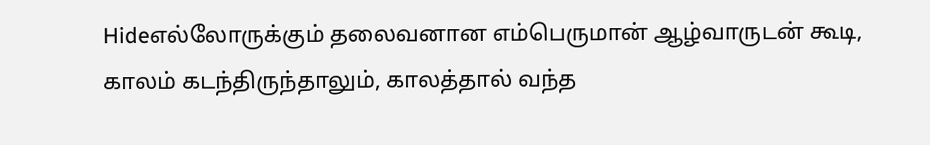Hideஎல்லோருக்கும் தலைவனான எம்பெருமான் ஆழ்வாருடன் கூடி, காலம் கடந்திருந்தாலும், காலத்தால் வந்த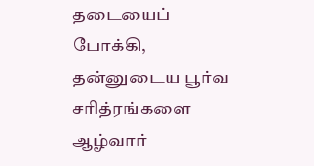தடையைப் போக்கி, தன்னுடைய பூர்வ சரித்ரங்களை ஆழ்வார்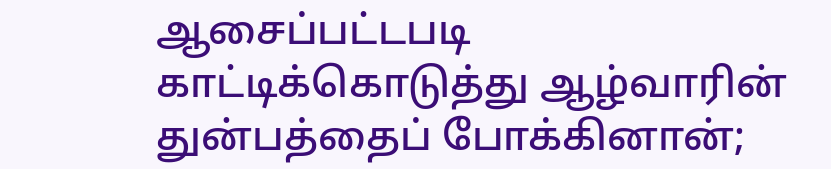ஆசைப்பட்டபடி காட்டிக்கொடுத்து ஆழ்வாரின் துன்பத்தைப் போக்கினான்;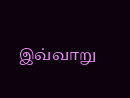இவ்வாறு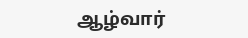ஆழ்வார்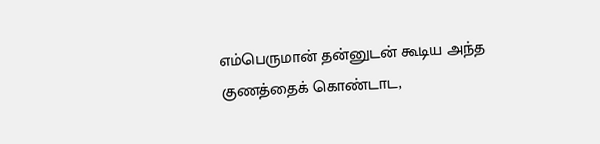எம்பெருமான் தன்னுடன் கூடிய அந்த குணத்தைக் கொண்டாட,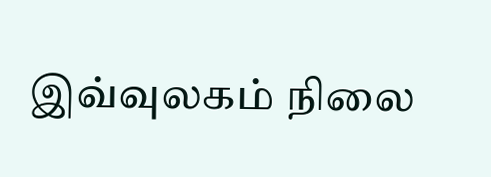இவ்வுலகம் நிலை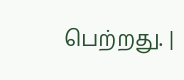பெற்றது. |